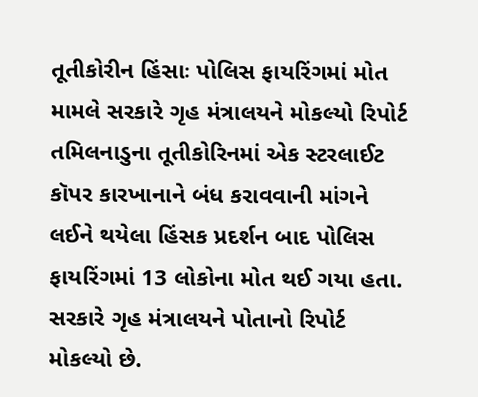તૂતીકોરીન હિંસાઃ પોલિસ ફાયરિંગમાં મોત મામલે સરકારે ગૃહ મંત્રાલયને મોકલ્યો રિપોર્ટ
તમિલનાડુના તૂતીકોરિનમાં એક સ્ટરલાઈટ કૉપર કારખાનાને બંધ કરાવવાની માંગને લઈને થયેલા હિંસક પ્રદર્શન બાદ પોલિસ ફાયરિંગમાં 13 લોકોના મોત થઈ ગયા હતા. સરકારે ગૃહ મંત્રાલયને પોતાનો રિપોર્ટ મોકલ્યો છે.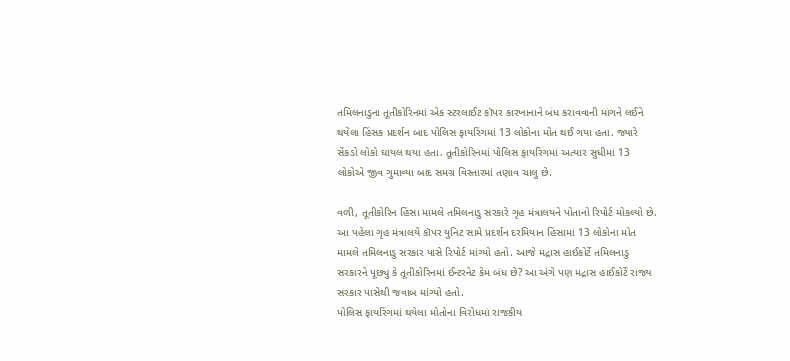તમિલનાડુના તૂતીકોરિનમાં એક સ્ટરલાઈટ કૉપર કારખાનાને બંધ કરાવવાની માંગને લઈને થયેલા હિંસક પ્રદર્શન બાદ પોલિસ ફાયરિંગમાં 13 લોકોના મોત થઈ ગયા હતા. જ્યારે સેંકડો લોકો ઘાયલ થયા હતા. તૂતીકોરિનમાં પોલિસ ફાયરિંગમાં અત્યાર સુધીમાં 13 લોકોએ જીવ ગુમાવ્યા બાદ સમગ્ર વિસ્તારમાં તણાવ ચાલુ છે.

વળી, તૂતીકોરિન હિંસા મામલે તમિલનાડુ સરકારે ગૃહ મંત્રાલયને પોતાનો રિપોર્ટ મોકલ્યો છે. આ પહેલા ગૃહ મંત્રાલયે કૉપર યુનિટ સામે પ્રદર્શન દરમિયાન હિંસામાં 13 લોકોના મોત મામલે તમિલનાડુ સરકાર પાસે રિપોર્ટ માંગ્યો હતો. આજે મદ્રાસ હાઈકોર્ટે તમિલનાડુ સરકારને પૂછ્યુ કે તૂતીકોરિનમાં ઈન્ટરનેટ કેમ બંધ છે? આ અંગે પણ મદ્રાસ હાઈકોર્ટે રાજ્ય સરકાર પાસેથી જવાબ માંગ્યો હતો.
પોલિસ ફાયરિંગમાં થયેલા મોતોના વિરોધમાં રાજકીય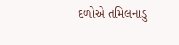દળોએ તમિલનાડુ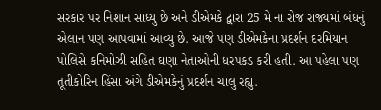સરકાર પર નિશાન સાધ્યુ છે અને ડીએમકે દ્વારા 25 મે ના રોજ રાજ્યમાં બંધનું એલાન પણ આપવામાં આવ્યુ છે. આજે પણ ડીએમકેના પ્રદર્શન દરમિયાન પોલિસે કનિમોઝી સહિત ઘણા નેતાઓની ધરપકડ કરી હતી. આ પહેલા પણ તૂતીકોરિન હિંસા અંગે ડીએમકેનું પ્રદર્શન ચાલુ રહ્યુ.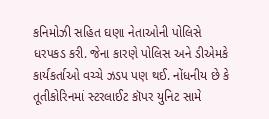કનિમોઝી સહિત ઘણા નેતાઓની પોલિસે ધરપકડ કરી. જેના કારણે પોલિસ અને ડીએમકે કાર્યકર્તાઓ વચ્ચે ઝડપ પણ થઈ. નોંધનીય છે કે તૂતીકોરિનમાં સ્ટરલાઈટ કૉપર યુનિટ સામે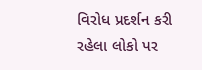વિરોધ પ્રદર્શન કરી રહેલા લોકો પર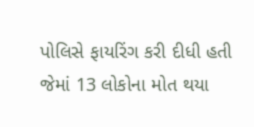પોલિસે ફાયરિંગ કરી દીધી હતી જેમાં 13 લોકોના મોત થયા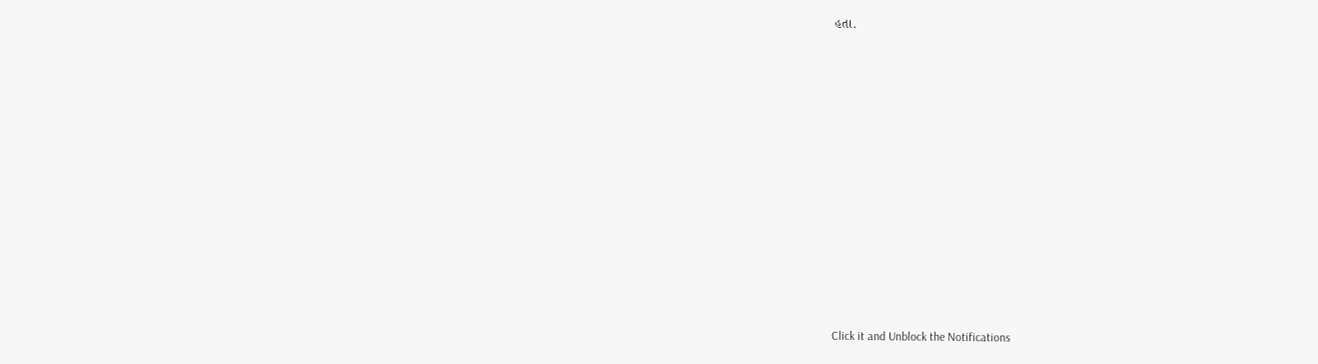હતા.












Click it and Unblock the Notifications